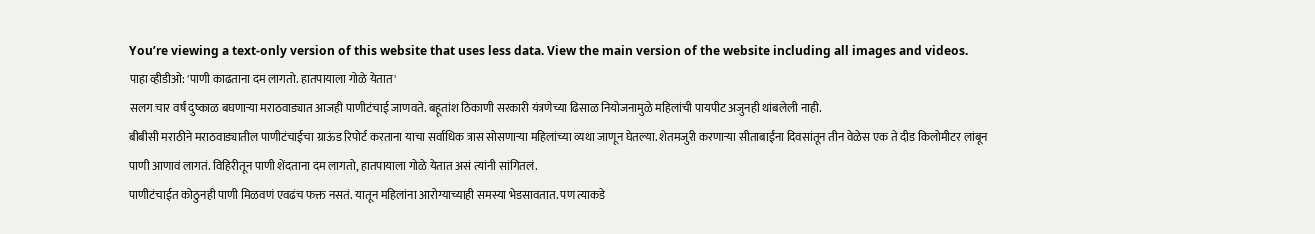You’re viewing a text-only version of this website that uses less data. View the main version of the website including all images and videos.
पाहा व्हीडीओ: 'पाणी काढताना दम लागतो. हातपायाला गोळे येतात'
सलग चार वर्षं दुष्काळ बघणाऱ्या मराठवाड्यात आजही पाणीटंचाई जाणवते. बहूतांश ठिकाणी सरकारी यंत्रणेच्या ढिसाळ नियोजनामुळे महिलांची पायपीट अजुनही थांबलेली नाही.
बीबीसी मराठीने मराठवाड्यातील पाणीटंचाईचा ग्राऊंड रिपोर्ट करताना याचा सर्वाधिक त्रास सोसणाऱ्या महिलांच्या व्यथा जाणून घेतल्या. शेतमजुरी करणाऱ्या सीताबाईंना दिवसांतून तीन वेळेस एक ते दीड किलोमीटर लांबून पाणी आणावं लागतं. विहिरीतून पाणी शेंदताना दम लागतो, हातपायाला गोळे येतात असं त्यांनी सांगितलं.
पाणीटंचाईत कोठुनही पाणी मिळवणं एवढंच फक्त नसतं. यातून महिलांना आरोग्याच्याही समस्या भेडसावतात. पण त्याकडे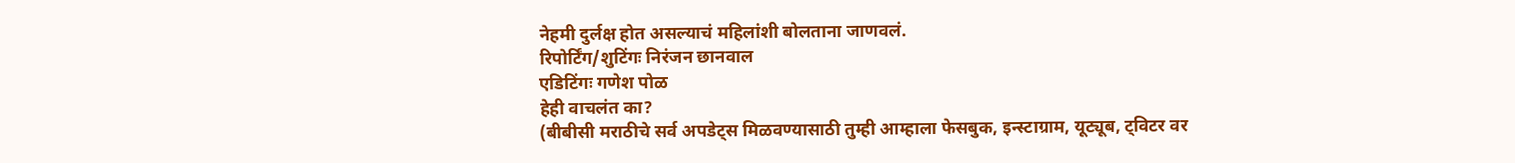नेहमी दुर्लक्ष होत असल्याचं महिलांशी बोलताना जाणवलं.
रिपोर्टिंग/शुटिंगः निरंजन छानवाल
एडिटिंगः गणेश पोळ
हेही वाचलंत का?
(बीबीसी मराठीचे सर्व अपडेट्स मिळवण्यासाठी तुम्ही आम्हाला फेसबुक, इन्स्टाग्राम, यूट्यूब, ट्विटर वर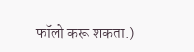फॉलो करू शकता.)